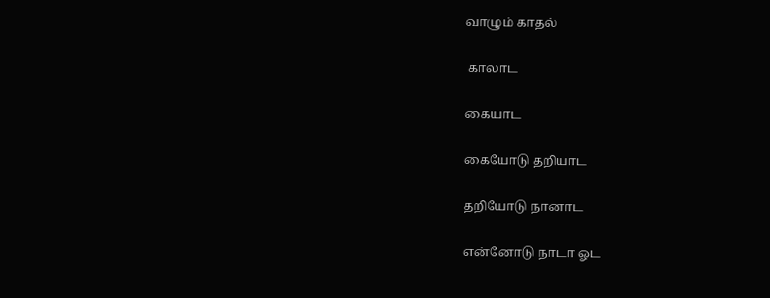வாழும் காதல்

 காலாட

கையாட

கையோடு தறியாட

தறியோடு நானாட

என்னோடு நாடா ஓட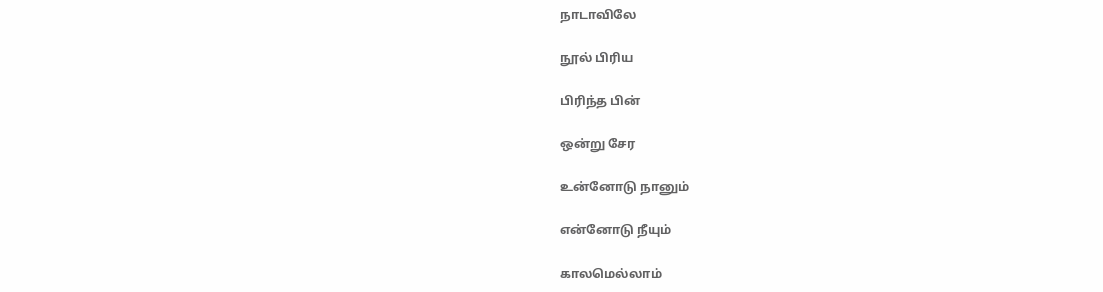நாடாவிலே

நூல் பிரிய

பிரிந்த பின்

ஒன்று சேர

உன்னோடு நானும்

என்னோடு நீயும்

காலமெல்லாம்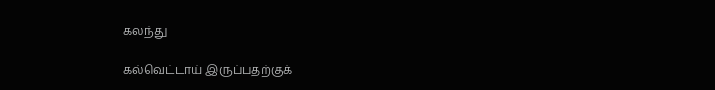கலந்து

கல்வெட்டாய் இருப்பதற்குக்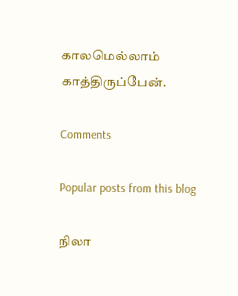காலமெல்லாம் காத்திருப்பேன்.

Comments

Popular posts from this blog

நிலா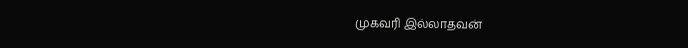முகவரி இல்லாதவன்